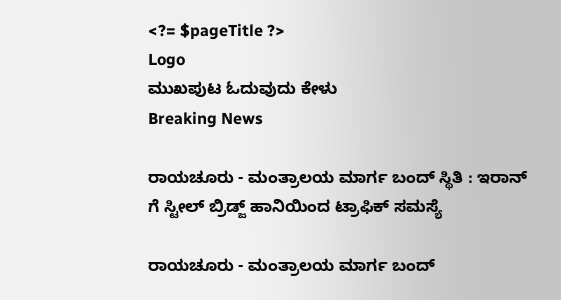<?= $pageTitle ?>
Logo
ಮುಖಪುಟ ಓದುವುದು ಕೇಳು
Breaking News

ರಾಯಚೂರು - ಮಂತ್ರಾಲಯ ಮಾರ್ಗ ಬಂದ್ ಸ್ಥಿತಿ : ಇರಾನ್ ಗೆ ಸ್ಟೀಲ್ ಬ್ರಿಡ್ಜ್ ಹಾನಿಯಿಂದ ಟ್ರಾಫಿಕ್ ಸಮಸ್ಯೆ

ರಾಯಚೂರು - ಮಂತ್ರಾಲಯ ಮಾರ್ಗ ಬಂದ್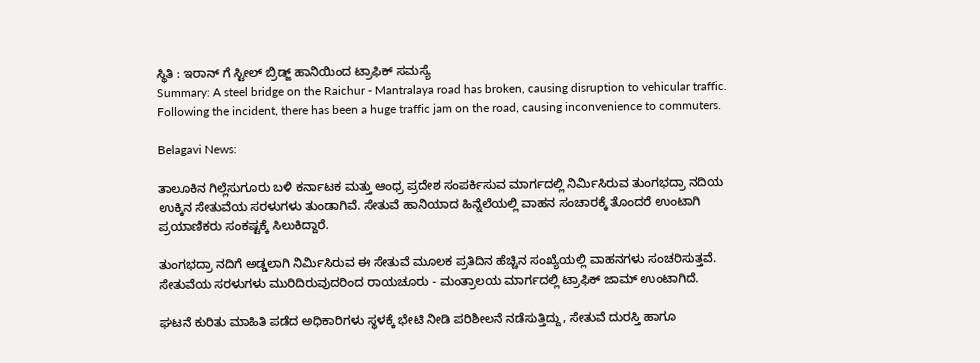ಸ್ಥಿತಿ : ಇರಾನ್ ಗೆ ಸ್ಟೀಲ್ ಬ್ರಿಡ್ಜ್ ಹಾನಿಯಿಂದ ಟ್ರಾಫಿಕ್ ಸಮಸ್ಯೆ
Summary: A steel bridge on the Raichur - Mantralaya road has broken, causing disruption to vehicular traffic. Following the incident, there has been a huge traffic jam on the road, causing inconvenience to commuters.

Belagavi News:

ತಾಲೂಕಿನ ಗಿಲ್ಲೆಸುಗೂರು ಬಳಿ ಕರ್ನಾಟಕ ಮತ್ತು ಆಂಧ್ರ ಪ್ರದೇಶ ಸಂಪರ್ಕಿಸುವ ಮಾರ್ಗದಲ್ಲಿ ನಿರ್ಮಿಸಿರುವ ತುಂಗಭದ್ರಾ ನದಿಯ ಉಕ್ಕಿನ ಸೇತುವೆಯ ಸರಳುಗಳು ತುಂಡಾಗಿವೆ. ಸೇತುವೆ ಹಾನಿಯಾದ ಹಿನ್ನೆಲೆಯಲ್ಲಿ ವಾಹನ ಸಂಚಾರಕ್ಕೆ ತೊಂದರೆ ಉಂಟಾಗಿ ಪ್ರಯಾಣಿಕರು ಸಂಕಷ್ಟಕ್ಕೆ ಸಿಲುಕಿದ್ದಾರೆ.

ತುಂಗಭದ್ರಾ ನದಿಗೆ ಅಡ್ಡಲಾಗಿ ನಿರ್ಮಿಸಿರುವ ಈ ಸೇತುವೆ ಮೂಲಕ ಪ್ರತಿದಿನ ಹೆಚ್ಚಿನ ಸಂಖ್ಯೆಯಲ್ಲಿ ವಾಹನಗಳು ಸಂಚರಿಸುತ್ತವೆ. ಸೇತುವೆಯ ಸರಳುಗಳು ಮುರಿದಿರುವುದರಿಂದ ರಾಯಚೂರು - ಮಂತ್ರಾಲಯ ಮಾರ್ಗದಲ್ಲಿ ಟ್ರಾಫಿಕ್ ಜಾಮ್ ಉಂಟಾಗಿದೆ.

ಘಟನೆ ಕುರಿತು ಮಾಹಿತಿ ಪಡೆದ ಅಧಿಕಾರಿಗಳು ಸ್ಥಳಕ್ಕೆ ಭೇಟಿ ನೀಡಿ ಪರಿಶೀಲನೆ ನಡೆಸುತ್ತಿದ್ದು, ಸೇತುವೆ ದುರಸ್ತಿ ಹಾಗೂ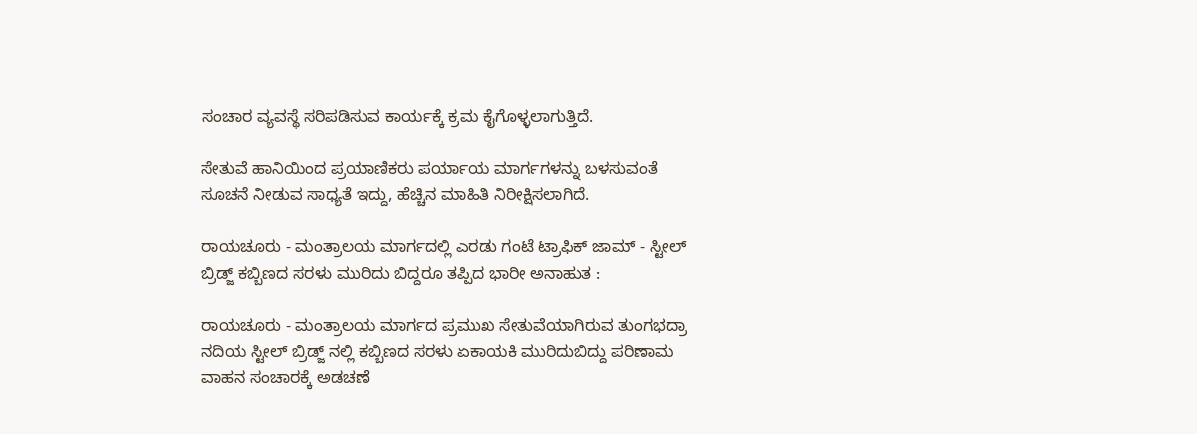ಸಂಚಾರ ವ್ಯವಸ್ಥೆ ಸರಿಪಡಿಸುವ ಕಾರ್ಯಕ್ಕೆ ಕ್ರಮ ಕೈಗೊಳ್ಳಲಾಗುತ್ತಿದೆ.

ಸೇತುವೆ ಹಾನಿಯಿಂದ ಪ್ರಯಾಣಿಕರು ಪರ್ಯಾಯ ಮಾರ್ಗಗಳನ್ನು ಬಳಸುವಂತೆ ಸೂಚನೆ ನೀಡುವ ಸಾಧ್ಯತೆ ಇದ್ದು, ಹೆಚ್ಚಿನ ಮಾಹಿತಿ ನಿರೀಕ್ಷಿಸಲಾಗಿದೆ.

ರಾಯಚೂರು - ಮಂತ್ರಾಲಯ ಮಾರ್ಗದಲ್ಲಿ ಎರಡು ಗಂಟೆ ಟ್ರಾಫಿಕ್ ಜಾಮ್ - ಸ್ಟೀಲ್ ಬ್ರಿಡ್ಜ್ ಕಬ್ಬಿಣದ ಸರಳು ಮುರಿದು ಬಿದ್ದರೂ ತಪ್ಪಿದ ಭಾರೀ ಅನಾಹುತ :

ರಾಯಚೂರು - ಮಂತ್ರಾಲಯ ಮಾರ್ಗದ ಪ್ರಮುಖ ಸೇತುವೆಯಾಗಿರುವ ತುಂಗಭದ್ರಾ ನದಿಯ ಸ್ಟೀಲ್ ಬ್ರಿಡ್ಜ್ ನಲ್ಲಿ ಕಬ್ಬಿಣದ ಸರಳು ಏಕಾಯಕಿ ಮುರಿದುಬಿದ್ದು ಪರಿಣಾಮ ವಾಹನ ಸಂಚಾರಕ್ಕೆ ಅಡಚಣೆ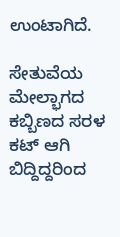ಉಂಟಾಗಿದೆ.

ಸೇತುವೆಯ ಮೇಲ್ಭಾಗದ ಕಬ್ಬಿಣದ ಸರಳ ಕಟ್ ಆಗಿ ಬಿದ್ದಿದ್ದರಿಂದ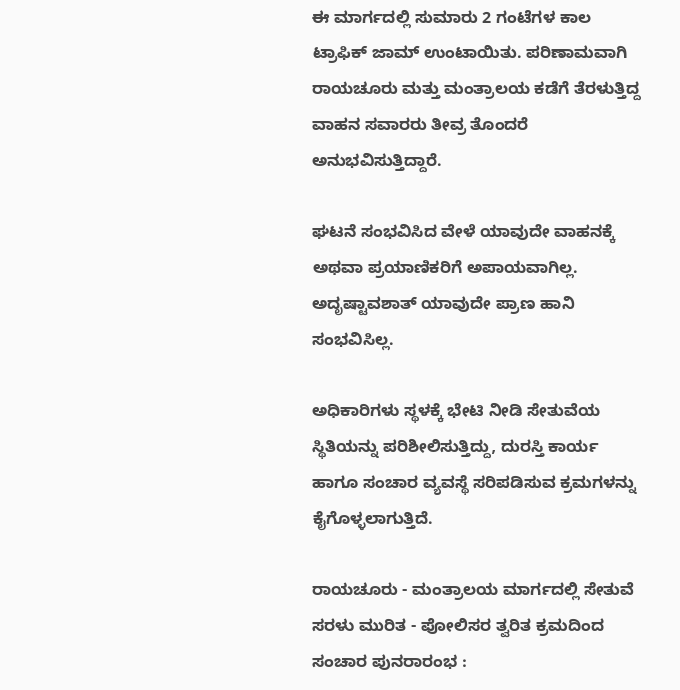ಈ ಮಾರ್ಗದಲ್ಲಿ ಸುಮಾರು 2 ಗಂಟೆಗಳ ಕಾಲ ಟ್ರಾಫಿಕ್ ಜಾಮ್ ಉಂಟಾಯಿತು. ಪರಿಣಾಮವಾಗಿ ರಾಯಚೂರು ಮತ್ತು ಮಂತ್ರಾಲಯ ಕಡೆಗೆ ತೆರಳುತ್ತಿದ್ದ ವಾಹನ ಸವಾರರು ತೀವ್ರ ತೊಂದರೆ ಅನುಭವಿಸುತ್ತಿದ್ದಾರೆ.

ಘಟನೆ ಸಂಭವಿಸಿದ ವೇಳೆ ಯಾವುದೇ ವಾಹನಕ್ಕೆ ಅಥವಾ ಪ್ರಯಾಣಿಕರಿಗೆ ಅಪಾಯವಾಗಿಲ್ಲ. ಅದೃಷ್ಟಾವಶಾತ್ ಯಾವುದೇ ಪ್ರಾಣ ಹಾನಿ ಸಂಭವಿಸಿಲ್ಲ.

ಅಧಿಕಾರಿಗಳು ಸ್ಥಳಕ್ಕೆ ಭೇಟಿ ನೀಡಿ ಸೇತುವೆಯ ಸ್ಥಿತಿಯನ್ನು ಪರಿಶೀಲಿಸುತ್ತಿದ್ದು, ದುರಸ್ತಿ ಕಾರ್ಯ ಹಾಗೂ ಸಂಚಾರ ವ್ಯವಸ್ಥೆ ಸರಿಪಡಿಸುವ ಕ್ರಮಗಳನ್ನು ಕೈಗೊಳ್ಳಲಾಗುತ್ತಿದೆ.

ರಾಯಚೂರು - ಮಂತ್ರಾಲಯ ಮಾರ್ಗದಲ್ಲಿ ಸೇತುವೆ ಸರಳು ಮುರಿತ - ಪೋಲಿಸರ ತ್ವರಿತ ಕ್ರಮದಿಂದ ಸಂಚಾರ ಪುನರಾರಂಭ :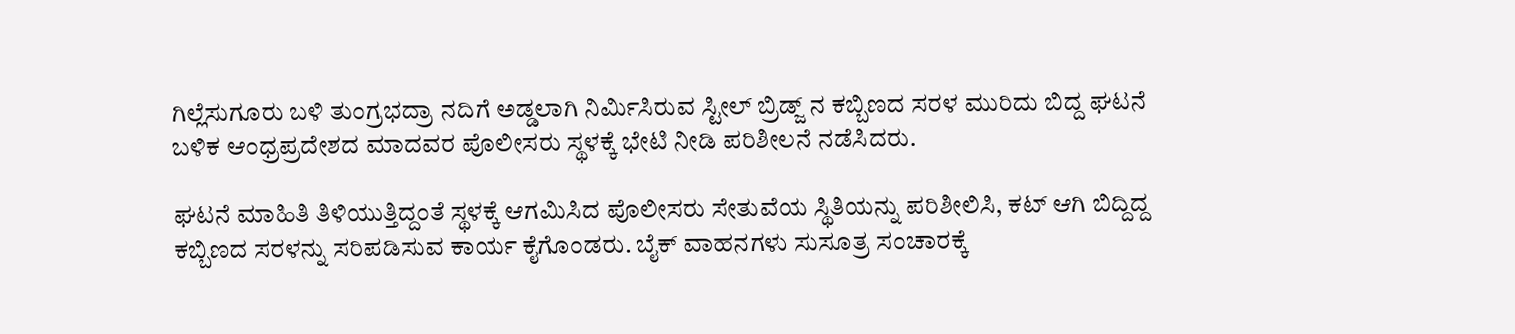ಗಿಲ್ಲೆಸುಗೂರು ಬಳಿ ತುಂಗ್ರಭದ್ರಾ ನದಿಗೆ ಅಡ್ಡಲಾಗಿ ನಿರ್ಮಿಸಿರುವ ಸ್ಟೀಲ್ ಬ್ರಿಡ್ಜ್ ನ ಕಬ್ಬಿಣದ ಸರಳ ಮುರಿದು ಬಿದ್ದ ಘಟನೆ ಬಳಿಕ ಆಂಧ್ರಪ್ರದೇಶದ ಮಾದವರ ಪೊಲೀಸರು ಸ್ಥಳಕ್ಕೆ ಭೇಟಿ ನೀಡಿ ಪರಿಶೀಲನೆ ನಡೆಸಿದರು.

ಘಟನೆ ಮಾಹಿತಿ ತಿಳಿಯುತ್ತಿದ್ದಂತೆ ಸ್ಥಳಕ್ಕೆ ಆಗಮಿಸಿದ ಪೊಲೀಸರು ಸೇತುವೆಯ ಸ್ಥಿತಿಯನ್ನು ಪರಿಶೀಲಿಸಿ, ಕಟ್ ಆಗಿ ಬಿದ್ದಿದ್ದ ಕಬ್ಬಿಣದ ಸರಳನ್ನು ಸರಿಪಡಿಸುವ ಕಾರ್ಯ ಕೈಗೊಂಡರು. ಬೈಕ್ ವಾಹನಗಳು ಸುಸೂತ್ರ ಸಂಚಾರಕ್ಕೆ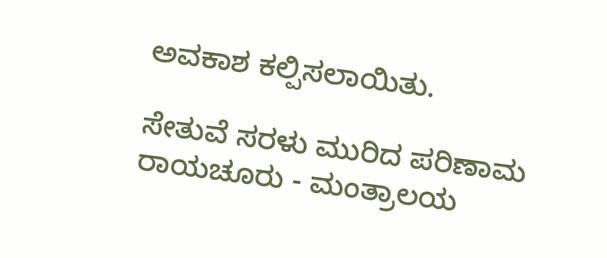ಅವಕಾಶ ಕಲ್ಪಿಸಲಾಯಿತು.

ಸೇತುವೆ ಸರಳು ಮುರಿದ ಪರಿಣಾಮ ರಾಯಚೂರು - ಮಂತ್ರಾಲಯ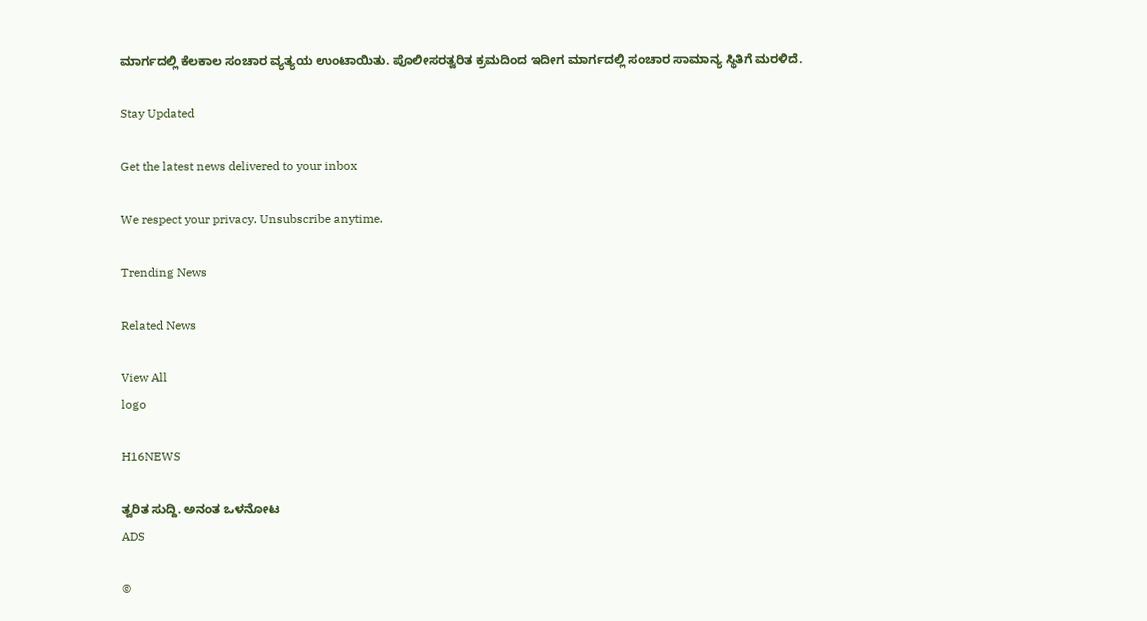ಮಾರ್ಗದಲ್ಲಿ ಕೆಲಕಾಲ ಸಂಚಾರ ವ್ಯತ್ಯಯ ಉಂಟಾಯಿತು. ಪೊಲೀಸರತ್ವರಿತ ಕ್ರಮದಿಂದ ಇದೀಗ ಮಾರ್ಗದಲ್ಲಿ ಸಂಚಾರ ಸಾಮಾನ್ಯ ಸ್ಥಿತಿಗೆ ಮರಳಿದೆ.

Stay Updated

Get the latest news delivered to your inbox

We respect your privacy. Unsubscribe anytime.

Trending News

Related News

View All
logo

H16NEWS

ತ್ವರಿತ ಸುದ್ದಿ. ಅನಂತ ಒಳನೋಟ
ADS

©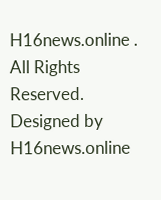H16news.online . All Rights Reserved. Designed by H16news.online